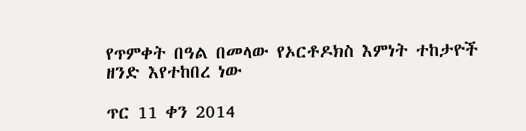የጥምቀት በዓል በመላው የኦርቶዶክስ እምነት ተከታዮች ዘንድ እየተከበረ ነው

ጥር 11 ቀን 2014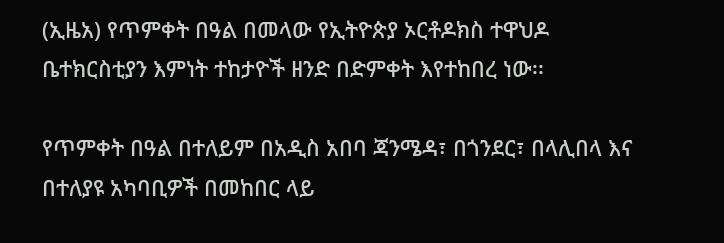(ኢዜአ) የጥምቀት በዓል በመላው የኢትዮጵያ ኦርቶዶክስ ተዋህዶ ቤተክርስቲያን እምነት ተከታዮች ዘንድ በድምቀት እየተከበረ ነው፡፡

የጥምቀት በዓል በተለይም በአዲስ አበባ ጃንሜዳ፣ በጎንደር፣ በላሊበላ እና በተለያዩ አካባቢዎች በመከበር ላይ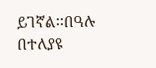ይገኛል፡፡በዓሉ በተለያዩ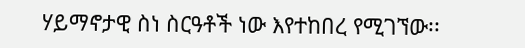ሃይማኖታዊ ስነ ስርዓቶች ነው እየተከበረ የሚገኘው፡፡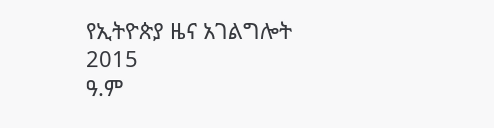የኢትዮጵያ ዜና አገልግሎት
2015
ዓ.ም